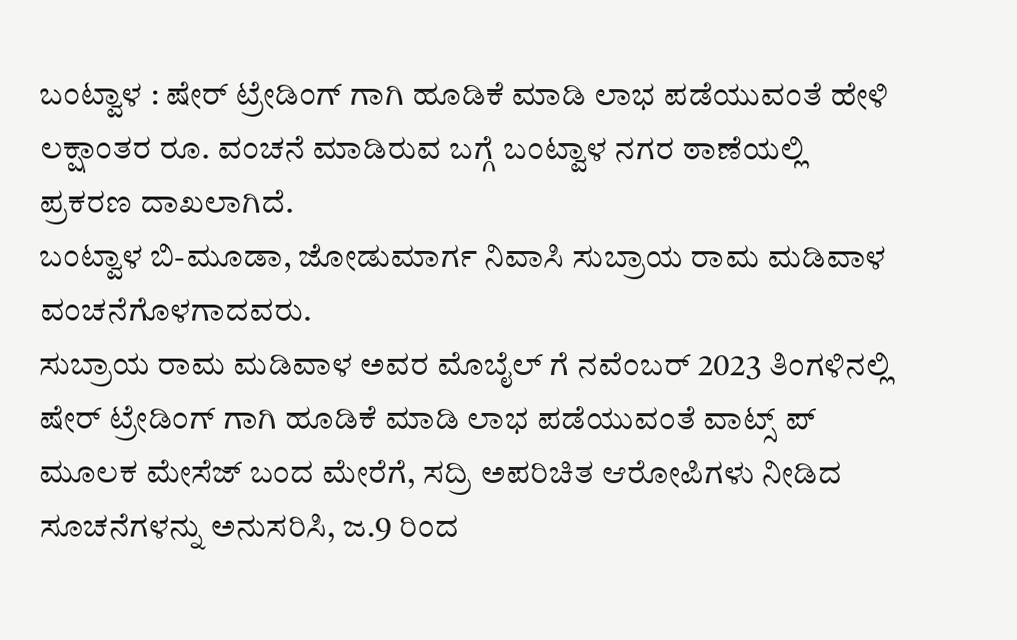ಬಂಟ್ವಾಳ : ಷೇರ್ ಟ್ರೇಡಿಂಗ್ ಗಾಗಿ ಹೂಡಿಕೆ ಮಾಡಿ ಲಾಭ ಪಡೆಯುವಂತೆ ಹೇಳಿ ಲಕ್ಷಾಂತರ ರೂ. ವಂಚನೆ ಮಾಡಿರುವ ಬಗ್ಗೆ ಬಂಟ್ವಾಳ ನಗರ ಠಾಣೆಯಲ್ಲಿ ಪ್ರಕರಣ ದಾಖಲಾಗಿದೆ.
ಬಂಟ್ವಾಳ ಬಿ-ಮೂಡಾ, ಜೋಡುಮಾರ್ಗ ನಿವಾಸಿ ಸುಬ್ರಾಯ ರಾಮ ಮಡಿವಾಳ ವಂಚನೆಗೊಳಗಾದವರು.
ಸುಬ್ರಾಯ ರಾಮ ಮಡಿವಾಳ ಅವರ ಮೊಬೈಲ್ ಗೆ ನವೆಂಬರ್ 2023 ತಿಂಗಳಿನಲ್ಲಿ ಷೇರ್ ಟ್ರೇಡಿಂಗ್ ಗಾಗಿ ಹೂಡಿಕೆ ಮಾಡಿ ಲಾಭ ಪಡೆಯುವಂತೆ ವಾಟ್ಸ್ ಪ್ ಮೂಲಕ ಮೇಸೆಜ್ ಬಂದ ಮೇರೆಗೆ, ಸದ್ರಿ ಅಪರಿಚಿತ ಆರೋಪಿಗಳು ನೀಡಿದ ಸೂಚನೆಗಳನ್ನು ಅನುಸರಿಸಿ, ಜ.9 ರಿಂದ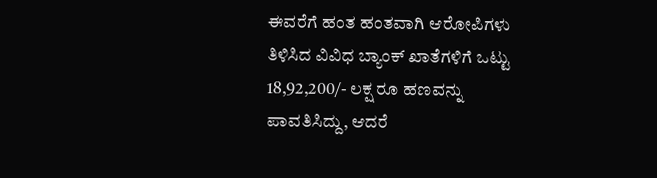ಈವರೆಗೆ ಹಂತ ಹಂತವಾಗಿ ಆರೋಪಿಗಳು ತಿಳಿಸಿದ ವಿವಿಧ ಬ್ಯಾಂಕ್ ಖಾತೆಗಳಿಗೆ ಒಟ್ಟು 18,92,200/- ಲಕ್ಷ ರೂ ಹಣವನ್ನು ಪಾವತಿಸಿದ್ದು, ಆದರೆ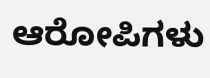ಆರೋಪಿಗಳು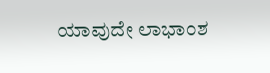ಯಾವುದೇ ಲಾಭಾಂಶ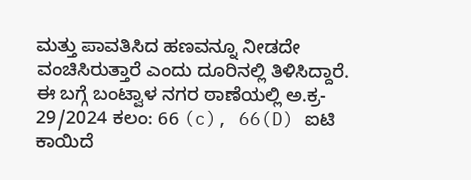ಮತ್ತು ಪಾವತಿಸಿದ ಹಣವನ್ನೂ ನೀಡದೇ ವಂಚಿಸಿರುತ್ತಾರೆ ಎಂದು ದೂರಿನಲ್ಲಿ ತಿಳಿಸಿದ್ದಾರೆ.
ಈ ಬಗ್ಗೆ ಬಂಟ್ವಾಳ ನಗರ ಠಾಣೆಯಲ್ಲಿ ಅ.ಕ್ರ- 29/2024 ಕಲಂ: 66 (c), 66(D) ಐಟಿ ಕಾಯಿದೆ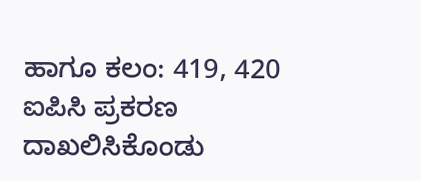ಹಾಗೂ ಕಲಂ: 419, 420 ಐಪಿಸಿ ಪ್ರಕರಣ ದಾಖಲಿಸಿಕೊಂಡು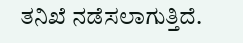ತನಿಖೆ ನಡೆಸಲಾಗುತ್ತಿದೆ.